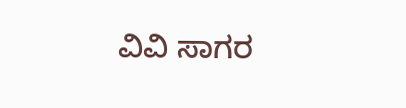ವಿವಿ ಸಾಗರ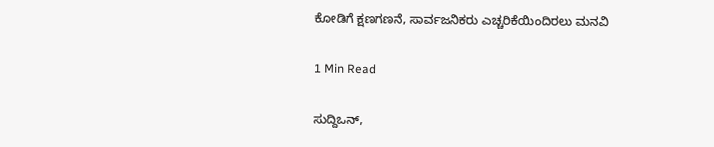ಕೋಡಿಗೆ ಕ್ಷಣಗಣನೆ, ಸಾರ್ವಜನಿಕರು ಎಚ್ಚರಿಕೆಯಿಂದಿರಲು ಮನವಿ

1 Min Read

ಸುದ್ದಿಒನ್,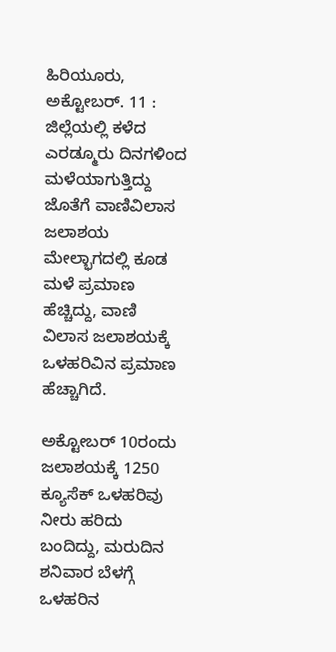ಹಿರಿಯೂರು, ಅಕ್ಟೋಬರ್. 11 : ಜಿಲ್ಲೆಯಲ್ಲಿ ಕಳೆದ ಎರಡ್ಮೂರು ದಿನಗಳಿಂದ ಮಳೆಯಾಗುತ್ತಿದ್ದು ಜೊತೆಗೆ ವಾಣಿವಿಲಾಸ ಜಲಾಶಯ ಮೇಲ್ಭಾಗದಲ್ಲಿ ಕೂಡ ಮಳೆ ಪ್ರಮಾಣ ಹೆಚ್ಚಿದ್ದು, ವಾಣಿ ವಿಲಾಸ ಜಲಾಶಯಕ್ಕೆ ಒಳಹರಿವಿನ ಪ್ರಮಾಣ ಹೆಚ್ಚಾಗಿದೆ.

ಅಕ್ಟೋಬರ್ 10ರಂದು ಜಲಾಶಯಕ್ಕೆ 1250 ಕ್ಯೂಸೆಕ್ ಒಳಹರಿವು ನೀರು ಹರಿದು ಬಂದಿದ್ದು, ಮರುದಿನ ಶನಿವಾರ ಬೆಳಗ್ಗೆ ಒಳಹರಿನ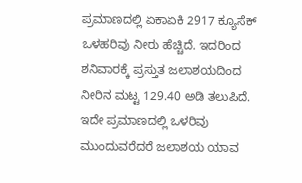ಪ್ರಮಾಣದಲ್ಲಿ ಏಕಾಏಕಿ 2917 ಕ್ಯೂಸೆಕ್ ಒಳಹರಿವು ನೀರು ಹೆಚ್ಚಿದೆ. ಇದರಿಂದ ಶನಿವಾರಕ್ಕೆ ಪ್ರಸ್ತುತ ಜಲಾಶಯದಿಂದ ನೀರಿನ ಮಟ್ಟ 129.40 ಅಡಿ ತಲುಪಿದೆ. ಇದೇ ಪ್ರಮಾಣದಲ್ಲಿ ಒಳರಿವು ಮುಂದುವರೆದರೆ ಜಲಾಶಯ ಯಾವ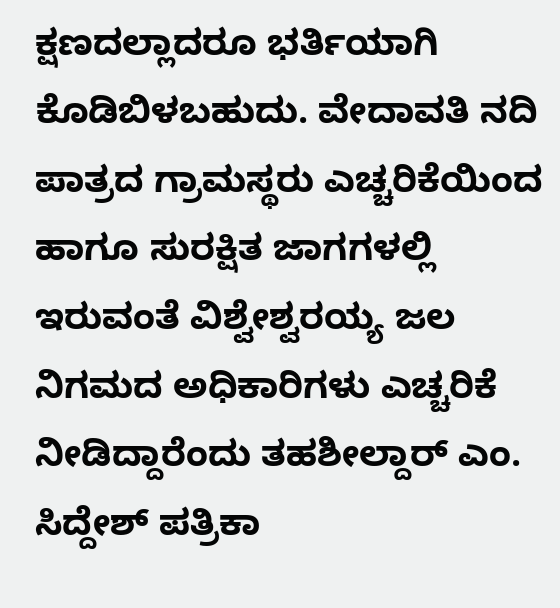ಕ್ಷಣದಲ್ಲಾದರೂ ಭರ್ತಿಯಾಗಿ ಕೊಡಿಬಿಳಬಹುದು. ವೇದಾವತಿ ನದಿ ಪಾತ್ರದ ಗ್ರಾಮಸ್ಥರು ಎಚ್ಚರಿಕೆಯಿಂದ ಹಾಗೂ ಸುರಕ್ಷಿತ ಜಾಗಗಳಲ್ಲಿ ಇರುವಂತೆ ವಿಶ್ವೇಶ್ವರಯ್ಯ ಜಲ ನಿಗಮದ ಅಧಿಕಾರಿಗಳು ಎಚ್ಚರಿಕೆ ನೀಡಿದ್ದಾರೆಂದು ತಹಶೀಲ್ದಾರ್ ಎಂ. ಸಿದ್ದೇಶ್ ಪತ್ರಿಕಾ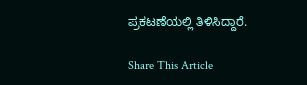ಪ್ರಕಟಣೆಯಲ್ಲಿ ತಿಳಿಸಿದ್ದಾರೆ.

Share This Article